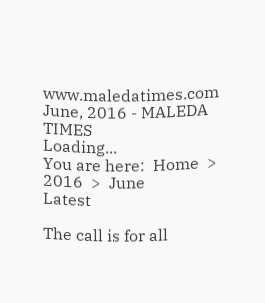www.maledatimes.com June, 2016 - MALEDA TIMES
Loading...
You are here:  Home  >  2016  >  June
Latest

The call is for all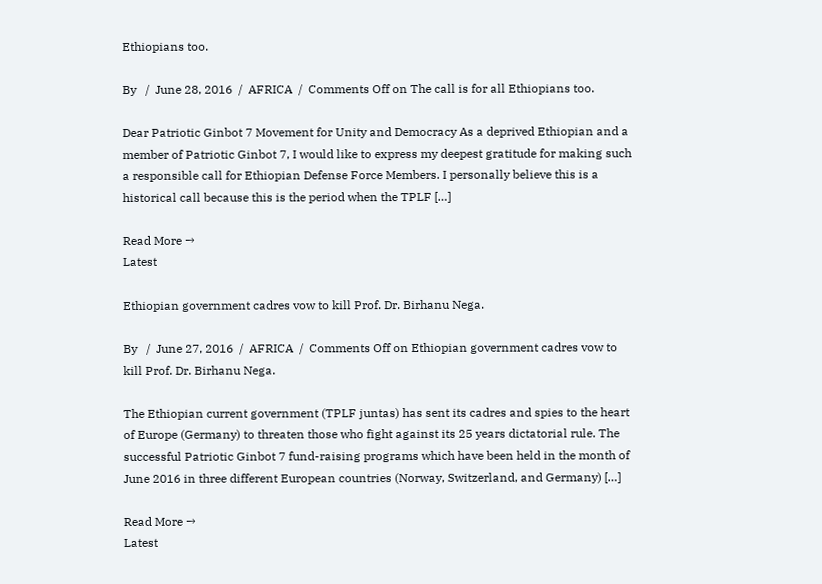Ethiopians too.

By   /  June 28, 2016  /  AFRICA  /  Comments Off on The call is for all Ethiopians too.

Dear Patriotic Ginbot 7 Movement for Unity and Democracy As a deprived Ethiopian and a member of Patriotic Ginbot 7, I would like to express my deepest gratitude for making such a responsible call for Ethiopian Defense Force Members. I personally believe this is a historical call because this is the period when the TPLF […]

Read More →
Latest

Ethiopian government cadres vow to kill Prof. Dr. Birhanu Nega.

By   /  June 27, 2016  /  AFRICA  /  Comments Off on Ethiopian government cadres vow to kill Prof. Dr. Birhanu Nega.

The Ethiopian current government (TPLF juntas) has sent its cadres and spies to the heart of Europe (Germany) to threaten those who fight against its 25 years dictatorial rule. The successful Patriotic Ginbot 7 fund-raising programs which have been held in the month of June 2016 in three different European countries (Norway, Switzerland, and Germany) […]

Read More →
Latest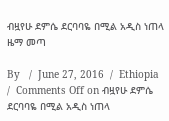ብዟየሁ ደምሴ ደርባባዬ በሚል አዲስ ነጠላ ዜማ መጣ

By   /  June 27, 2016  /  Ethiopia  /  Comments Off on ብዟየሁ ደምሴ ደርባባዬ በሚል አዲስ ነጠላ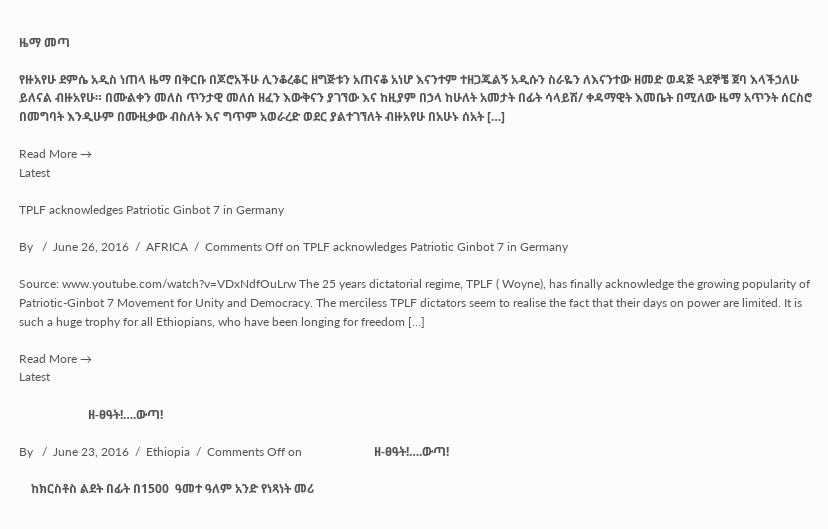ዜማ መጣ

የዙአየሁ ደምሴ አዲስ ነጠላ ዜማ በቅርቡ በጆሮአችሁ ሊንቆረቆር ዘግጅቱን አጠናቆ አነሆ እናንተም ተዘጋጁልኝ አዲሱን ስራዬን ለእናንተው ዘመድ ወዳጅ ጓደኞቼ ጀባ እላችኃለሁ ይለናል ብዙአየሁ። በሙልቀን መለስ ጥንታዊ መለሰ ዘፈን እውቅናን ያገኘው እና ከዚያም በኃላ ከሁለት አመታት በፊት ሳላይሽ/ ቀዳማዊት እመቤት በሚለው ዜማ አጥንት ሰርስሮ በመግባት እንዲሁም በሙዚቃው ብስለት እና ግጥም አወራረድ ወደር ያልተገኘለት ብዙአየሁ በአሁኑ ሰአት […]

Read More →
Latest

TPLF acknowledges Patriotic Ginbot 7 in Germany

By   /  June 26, 2016  /  AFRICA  /  Comments Off on TPLF acknowledges Patriotic Ginbot 7 in Germany

Source: www.youtube.com/watch?v=VDxNdfOuLrw The 25 years dictatorial regime, TPLF ( Woyne), has finally acknowledge the growing popularity of Patriotic-Ginbot 7 Movement for Unity and Democracy. The merciless TPLF dictators seem to realise the fact that their days on power are limited. It is such a huge trophy for all Ethiopians, who have been longing for freedom […]

Read More →
Latest

                       ዘ-ፀዓት!….ውጣ!

By   /  June 23, 2016  /  Ethiopia  /  Comments Off on                        ዘ-ፀዓት!….ውጣ!

    ከክርስቶስ ልደት በፊት በ1500  ዓመተ ዓለም አንድ የነጻነት መሪ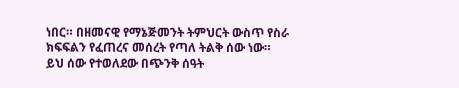ነበር። በዘመናዊ የማኔጅመንት ትምህርት ውስጥ የስራ ክፍፍልን የፈጠረና መሰረት የጣለ ትልቅ ሰው ነው።  ይህ ሰው የተወለደው በጭንቅ ሰዓት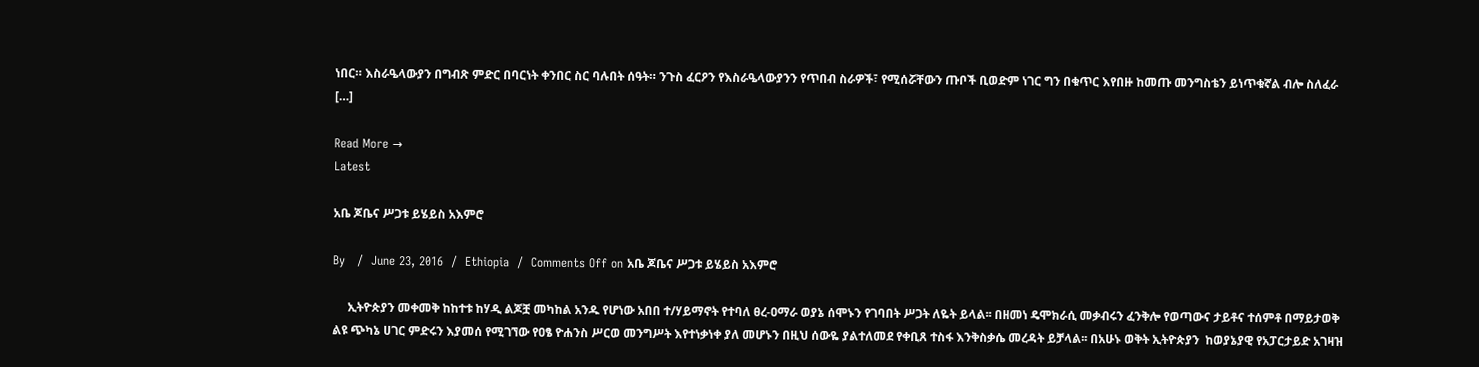ነበር። እስራዔላውያን በግብጽ ምድር በባርነት ቀንበር ስር ባሉበት ሰዓት። ንጉስ ፈርዖን የእስራዔላውያንን የጥበብ ስራዎች፣ የሚሰሯቸውን ጡቦች ቢወድም ነገር ግን በቁጥር እየበዙ ከመጡ መንግስቴን ይነጥቁኛል ብሎ ስለፈራ […]

Read More →
Latest

አቤ ጆቤና ሥጋቱ ይሄይስ አእምሮ

By   /  June 23, 2016  /  Ethiopia  /  Comments Off on አቤ ጆቤና ሥጋቱ ይሄይስ አእምሮ

     ኢትዮጵያን መቀመቅ ከከተቱ ከሃዲ ልጆቿ መካከል አንዱ የሆነው አበበ ተ/ሃይማኖት የተባለ ፀረ-ዐማራ ወያኔ ሰሞኑን የገባበት ሥጋት ለዬት ይላል፡፡ በዘመነ ዴሞክራሲ መቃብሩን ፈንቅሎ የወጣውና ታይቶና ተሰምቶ በማይታወቅ ልዩ ጭካኔ ሀገር ምድሩን እያመሰ የሚገኘው የዐፄ ዮሐንስ ሥርወ መንግሥት እየተነቃነቀ ያለ መሆኑን በዚህ ሰውዬ ያልተለመደ የቀቢጸ ተስፋ እንቅስቃሴ መረዳት ይቻላል፡፡ በአሁኑ ወቅት ኢትዮጵያን  ከወያኔያዊ የአፓርታይድ አገዛዝ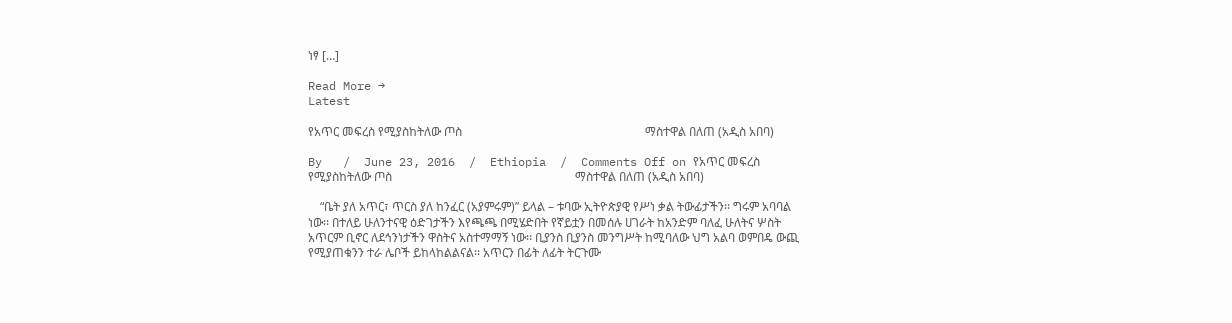ነፃ […]

Read More →
Latest

የአጥር መፍረስ የሚያስከትለው ጦስ                                                             ማስተዋል በለጠ (አዲስ አበባ)

By   /  June 23, 2016  /  Ethiopia  /  Comments Off on የአጥር መፍረስ የሚያስከትለው ጦስ                                                             ማስተዋል በለጠ (አዲስ አበባ)

    “ቤት ያለ አጥር፣ ጥርስ ያለ ከንፈር (አያምሩም)” ይላል – ቱባው ኢትዮጵያዊ የሥነ ቃል ትውፊታችን፡፡ ግሩም አባባል ነው፡፡ በተለይ ሁለንተናዊ ዕድገታችን እየጫጫ በሚሄድበት የኛይቷን በመሰሉ ሀገራት ከአንድም ባለፈ ሁለትና ሦስት አጥርም ቢኖር ለደኅንነታችን ዋስትና አስተማማኝ ነው፡፡ ቢያንስ ቢያንስ መንግሥት ከሚባለው ህግ አልባ ወምበዴ ውጪ የሚያጠቁንን ተራ ሌቦች ይከላከልልናል፡፡ አጥርን በፊት ለፊት ትርጉሙ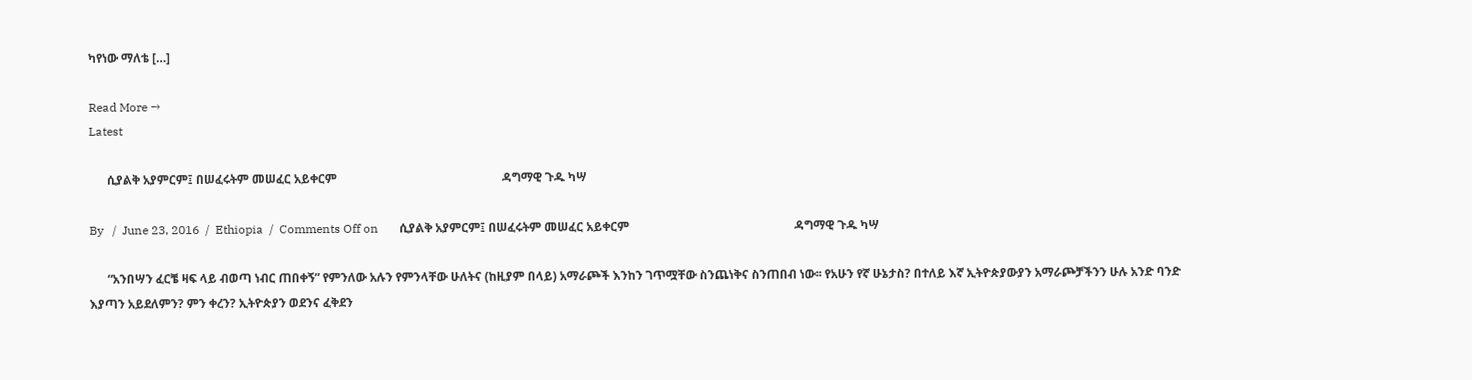ካየነው ማለቴ […]

Read More →
Latest

      ሲያልቅ አያምርም፤ በሠፈሩትም መሠፈር አይቀርም                                                       ዳግማዊ ጉዱ ካሣ

By   /  June 23, 2016  /  Ethiopia  /  Comments Off on       ሲያልቅ አያምርም፤ በሠፈሩትም መሠፈር አይቀርም                                                       ዳግማዊ ጉዱ ካሣ

      “አንበሣን ፈርቼ ዛፍ ላይ ብወጣ ነብር ጠበቀኝ” የምንለው አሉን የምንላቸው ሁለትና (ከዚያም በላይ) አማራጮች እንከን ገጥሟቸው ስንጨነቅና ስንጠበብ ነው፡፡ የአሁን የኛ ሁኔታስ? በተለይ እኛ ኢትዮጵያውያን አማራጮቻችንን ሁሉ አንድ ባንድ እያጣን አይደለምን? ምን ቀረን? ኢትዮጵያን ወደንና ፈቅደን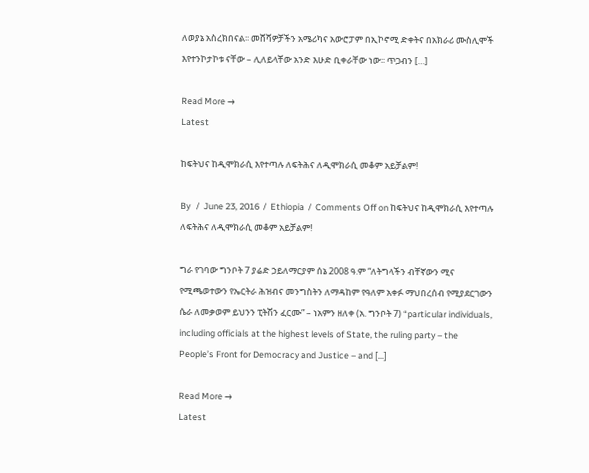ለወያኔ አስረክበናል፡፡ መሸሻዎቻችን አሜሪካና አውሮፓም በኢኮኖሚ ድቀትና በአክራሪ ሙስሊሞች እየተንኮታኮቱ ናቸው – ሊለይላቸው አንድ እሁድ ቢቀራቸው ነው፡፡ ጥጋብን […]

Read More →
Latest

ከፍትህና ከዲሞክራሲ እየተጣሉ ለፍትሕና ለዲሞክራሲ መቆም አይቻልም!

By   /  June 23, 2016  /  Ethiopia  /  Comments Off on ከፍትህና ከዲሞክራሲ እየተጣሉ ለፍትሕና ለዲሞክራሲ መቆም አይቻልም!

ግራ የገባው ግንቦት 7 ያሬድ ኃይለማርያም ሰኔ 2008 ዓ.ም “ለትግላችን ብቸኛውን ሚና የሚጫወተውን የኤርትራ ሕዝብና መንግስትን ለማዳከም የዓለም አቀፉ ማህበረሰብ የሚያደርገውን ሴራ ለመቃወም ይህንን ፒትሽን ፈርሙ” – ነአምን ዘለቀ (አ. ግንቦት 7) “particular individuals, including officials at the highest levels of State, the ruling party – the People’s Front for Democracy and Justice – and […]

Read More →
Latest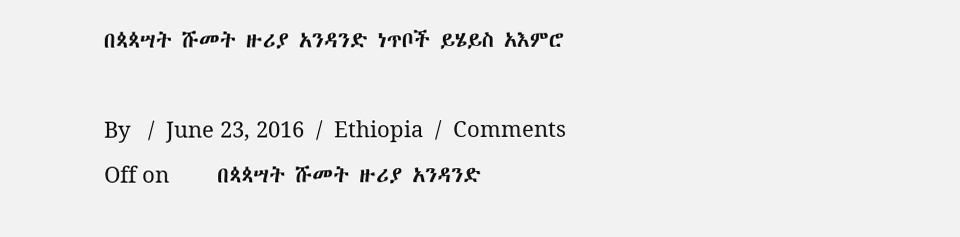በጳጳሣት ሹመት ዙሪያ አንዳንድ ነጥቦች ይሄይስ አእምሮ

By   /  June 23, 2016  /  Ethiopia  /  Comments Off on        በጳጳሣት ሹመት ዙሪያ አንዳንድ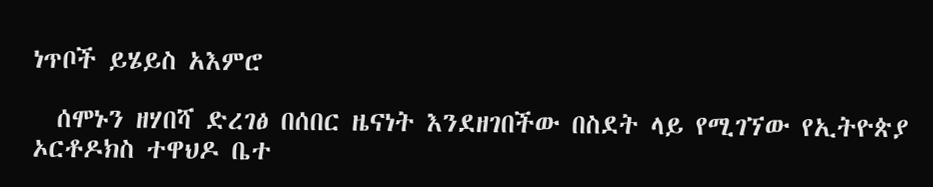ነጥቦች ይሄይስ አእምሮ

  ሰሞኑን ዘሃበሻ ድረገፅ በሰበር ዜናነት እንደዘገበችው በስደት ላይ የሚገኘው የኢትዮጵያ ኦርቶዶክስ ተዋህዶ ቤተ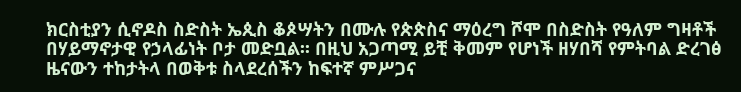ክርስቲያን ሲኖዶስ ስድስት ኤጲስ ቆጶሣትን በሙሉ የጵጵስና ማዕረግ ሾሞ በስድስት የዓለም ግዛቶች በሃይማኖታዊ የኃላፊነት ቦታ መድቧል፡፡ በዚህ አጋጣሚ ይቺ ቅመም የሆነች ዘሃበሻ የምትባል ድረገፅ ዜናውን ተከታትላ በወቅቱ ስላደረሰችን ከፍተኛ ምሥጋና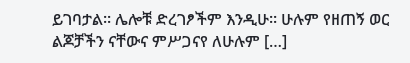ይገባታል፡፡ ሌሎቹ ድረገፆችም እንዲሁ፡፡ ሁሉም የዘጠኝ ወር ልጆቻችን ናቸውና ምሥጋናየ ለሁሉም […]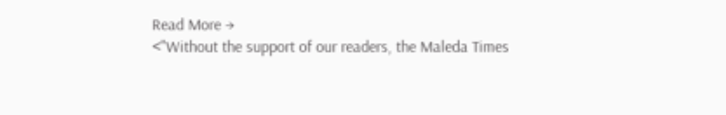Read More →
<"Without the support of our readers, the Maleda Times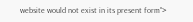website would not exist in its present form">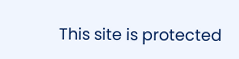This site is protected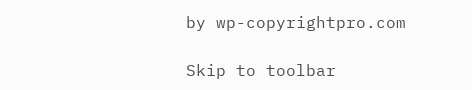by wp-copyrightpro.com

Skip to toolbar